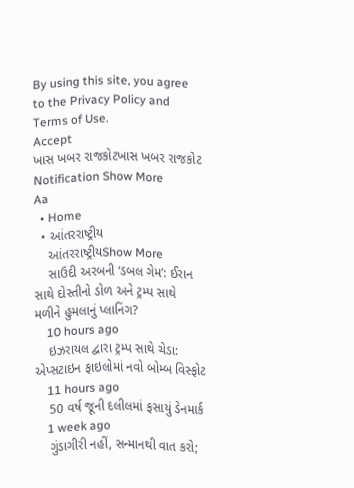By using this site, you agree to the Privacy Policy and Terms of Use.
Accept
ખાસ ખબર રાજકોટખાસ ખબર રાજકોટ
Notification Show More
Aa
  • Home
  • આંતરરાષ્ટ્રીય
    આંતરરાષ્ટ્રીયShow More
    સાઉદી અરબની ‘ડબલ ગેમ’: ઈરાન સાથે દોસ્તીનો ડોળ અને ટ્રમ્પ સાથે મળીને હુમલાનું પ્લાનિંગ?
    10 hours ago
    ઇઝરાયલ દ્વારા ટ્રમ્પ સાથે ચેડા: એપ્સટાઇન ફાઇલોમાં નવો બોમ્બ વિસ્ફોટ
    11 hours ago
    50 વર્ષ જૂની દલીલમાં ફસાયું ડેનમાર્ક
    1 week ago
    ગુંડાગીરી નહીં, સન્માનથી વાત કરો;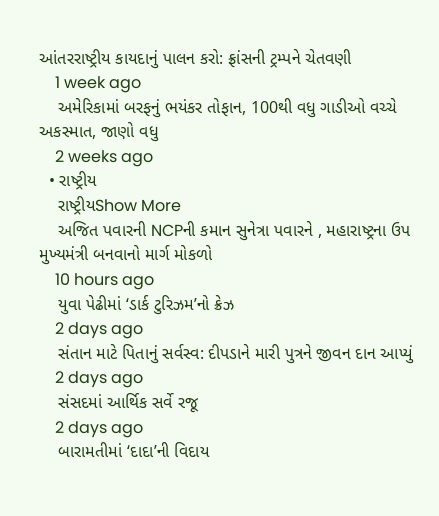આંતરરાષ્ટ્રીય કાયદાનું પાલન કરો: ફ્રાંસની ટ્રમ્પને ચેતવણી
    1 week ago
    અમેરિકામાં બરફનું ભયંકર તોફાન, 100થી વધુ ગાડીઓ વચ્ચે અકસ્માત, જાણો વધુ
    2 weeks ago
  • રાષ્ટ્રીય
    રાષ્ટ્રીયShow More
    અજિત પવારની NCPની કમાન સુનેત્રા પવારને , મહારાષ્ટ્રના ઉપ મુખ્યમંત્રી બનવાનો માર્ગ મોકળો
    10 hours ago
    યુવા પેઢીમાં ‘ડાર્ક ટુરિઝમ’નો ક્રેઝ
    2 days ago
    સંતાન માટે પિતાનું સર્વસ્વ: દીપડાને મારી પુત્રને જીવન દાન આપ્યું
    2 days ago
    સંસદમાં આર્થિક સર્વે રજૂ
    2 days ago
    બારામતીમાં ‘દાદા’ની વિદાય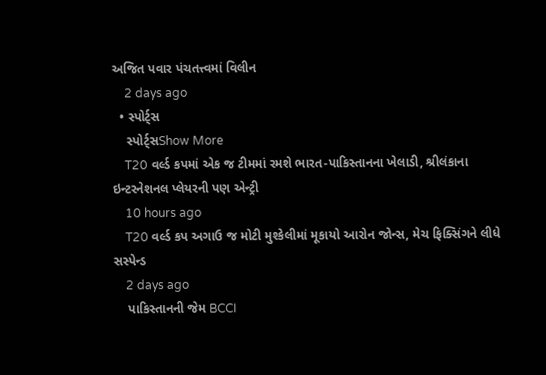અજિત પવાર પંચતત્ત્વમાં વિલીન
    2 days ago
  • સ્પોર્ટ્સ
    સ્પોર્ટ્સShow More
    T20 વર્લ્ડ કપમાં એક જ ટીમમાં રમશે ભારત-પાકિસ્તાનના ખેલાડી, શ્રીલંકાના ઇન્ટરનેશનલ પ્લેયરની પણ એન્ટ્રી
    10 hours ago
    T20 વર્લ્ડ કપ અગાઉ જ મોટી મુશ્કેલીમાં મૂકાયો આરોન જોન્સ, મેચ ફિક્સિંગને લીધે સસ્પેન્ડ
    2 days ago
    પાકિસ્તાનની જેમ BCCI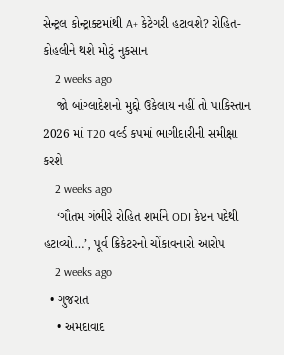સેન્ટ્રલ કોન્ટ્રાક્ટમાંથી A+ કેટેગરી હટાવશે? રોહિત-કોહલીને થશે મોટું નુકસાન
    2 weeks ago
    જો બાંગ્લાદેશનો મુદ્દો ઉકેલાય નહીં તો પાકિસ્તાન 2026 માં T20 વર્લ્ડ કપમાં ભાગીદારીની સમીક્ષા કરશે
    2 weeks ago
    ‘ગૌતમ ગંભીરે રોહિત શર્માને ODI કેપ્ટન પદેથી હટાવ્યો…’, પૂર્વ ક્રિકેટરનો ચોંકાવનારો આરોપ
    2 weeks ago
  • ગુજરાત
    • અમદાવાદ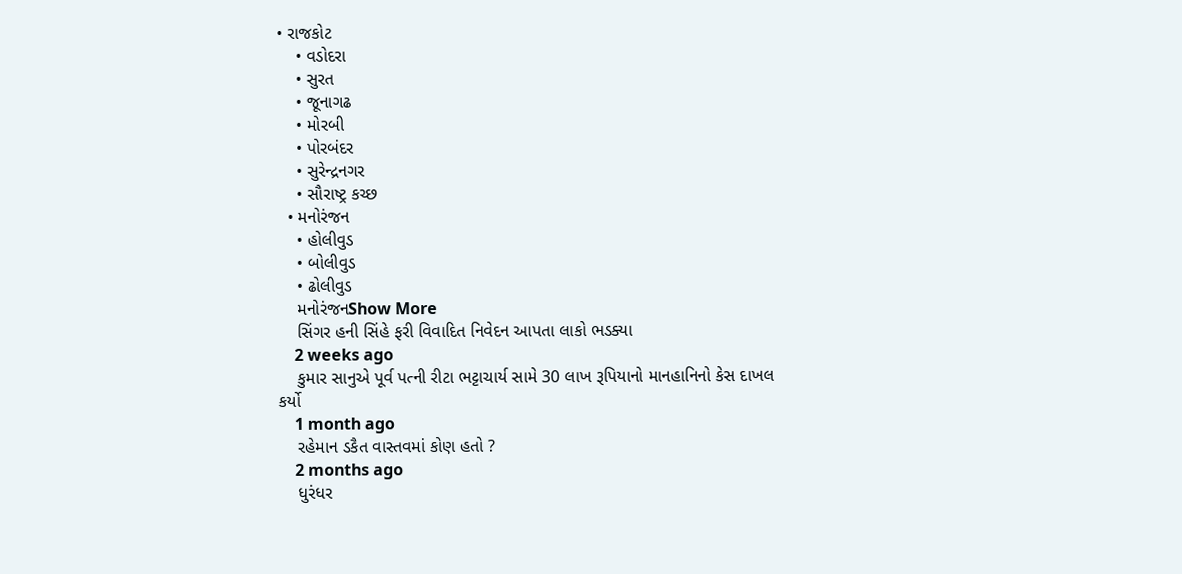• રાજકોટ
    • વડોદરા
    • સુરત
    • જૂનાગઢ
    • મોરબી
    • પોરબંદર
    • સુરેન્દ્રનગર
    • સૌરાષ્ટ્ર કચ્છ
  • મનોરંજન
    • હોલીવુડ
    • બોલીવુડ
    • ઢોલીવુડ
    મનોરંજનShow More
    સિંગર હની સિંહે ફરી વિવાદિત નિવેદન આપતા લાકો ભડક્યા
    2 weeks ago
    કુમાર સાનુએ પૂર્વ પત્ની રીટા ભટ્ટાચાર્ય સામે 30 લાખ રૂપિયાનો માનહાનિનો કેસ દાખલ કર્યો
    1 month ago
    રહેમાન ડકૈત વાસ્તવમાં કોણ હતો ?
    2 months ago
    ધુરંધર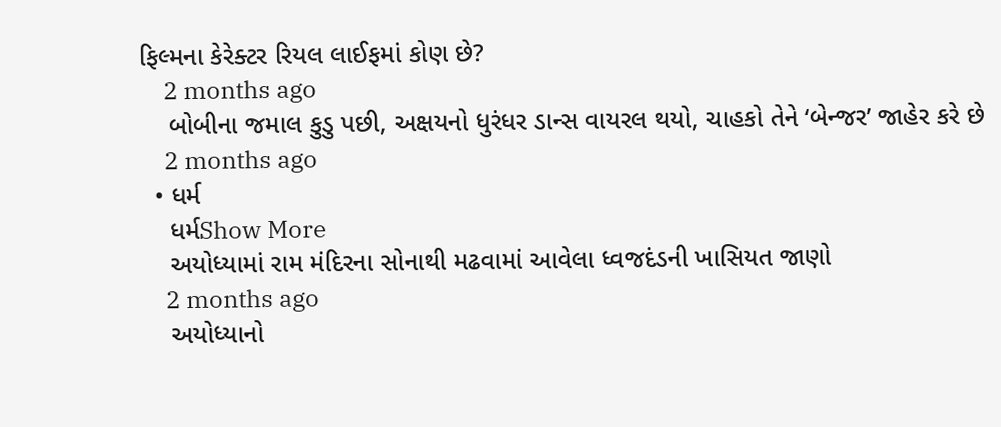ફિલ્મના કેરેક્ટર રિયલ લાઈફમાં કોણ છે?
    2 months ago
    બોબીના જમાલ કુડુ પછી, અક્ષયનો ધુરંધર ડાન્સ વાયરલ થયો, ચાહકો તેને ‘બેન્જર’ જાહેર કરે છે
    2 months ago
  • ધર્મ
    ધર્મShow More
    અયોધ્યામાં રામ મંદિરના સોનાથી મઢવામાં આવેલા ધ્વજદંડની ખાસિયત જાણો
    2 months ago
    અયોધ્યાનો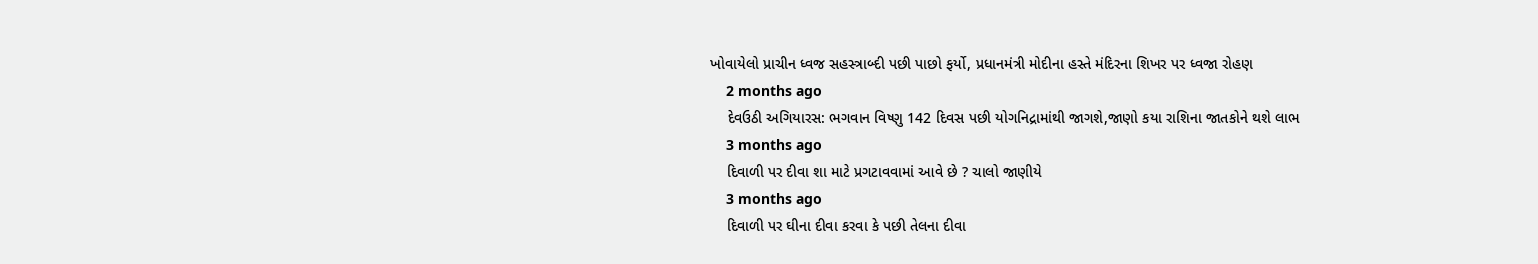ખોવાયેલો પ્રાચીન ધ્વજ સહસ્ત્રાબ્દી પછી પાછો ફર્યો, પ્રધાનમંત્રી મોદીના હસ્તે મંદિરના શિખર પર ધ્વજા રોહણ
    2 months ago
    દેવઉઠી અગિયારસ: ભગવાન વિષ્ણુ 142 દિવસ પછી યોગનિદ્રામાંથી જાગશે,જાણો કયા રાશિના જાતકોને થશે લાભ
    3 months ago
    દિવાળી પર દીવા શા માટે પ્રગટાવવામાં આવે છે ? ચાલો જાણીયે
    3 months ago
    દિવાળી પર ઘીના દીવા કરવા કે પછી તેલના દીવા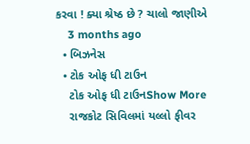કરવા ! ક્યા શ્રેષ્ઠ છે ? ચાલો જાણીએ
    3 months ago
  • બિઝનેસ
  • ટોક ઓફ ધી ટાઉન
    ટોક ઓફ ધી ટાઉનShow More
    રાજકોટ સિવિલમાં યલ્લો ફીવર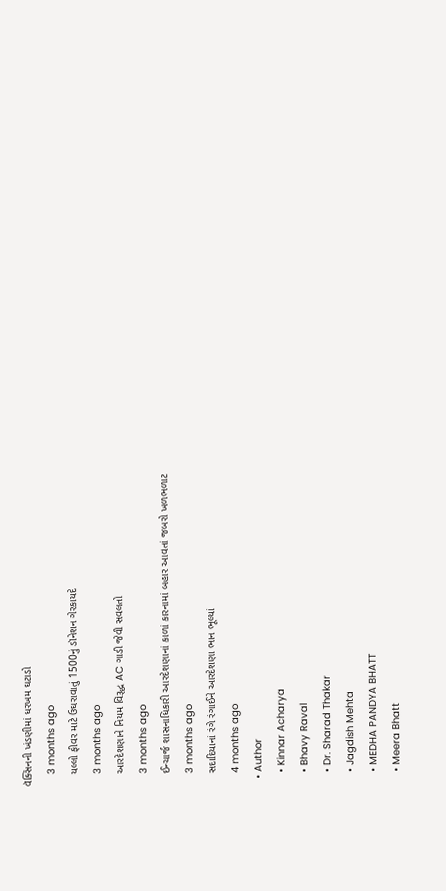વૅક્સિનની ખંડણીમાં ધરખમ ઘટાડો
    3 months ago
    યલ્લો ફીવર માટે ઉઘરાવાતું 1500નું ડૉનેશન ગેરકાયદે
    3 months ago
    આરદેશણાને નિયમ વિરૂદ્ધ AC ગાડી જેવી સવલતો
    3 months ago
    ઈન્ચાર્જ શાસનાધિકારી આરદેશણાનાં કાળાં કારનામાં બહાર આવતાં જબરો ખળભળાટ
    3 months ago
    સદાદિયાનાં રંગે રંગાઈને આરદેશણા ભાન ભૂલ્યાં
    4 months ago
  • Author
    • Kinnar Acharya
    • Bhavy Raval
    • Dr. Sharad Thakar
    • Jagdish Mehta
    • MEDHA PANDYA BHATT
    • Meera Bhatt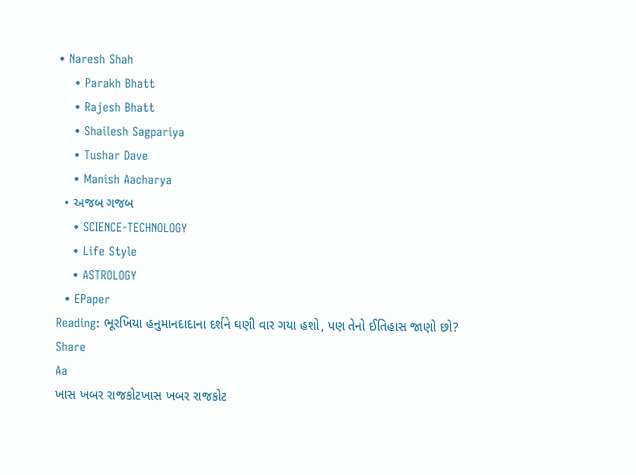• Naresh Shah
    • Parakh Bhatt
    • Rajesh Bhatt
    • Shailesh Sagpariya
    • Tushar Dave
    • Manish Aacharya
  • અજબ ગજબ
    • SCIENCE-TECHNOLOGY
    • Life Style
    • ASTROLOGY
  • EPaper
Reading: ભૂરખિયા હનુમાનદાદાના દર્શને ઘણી વાર ગયા હશો, પણ તેનો ઈતિહાસ જાણો છો?
Share
Aa
ખાસ ખબર રાજકોટખાસ ખબર રાજકોટ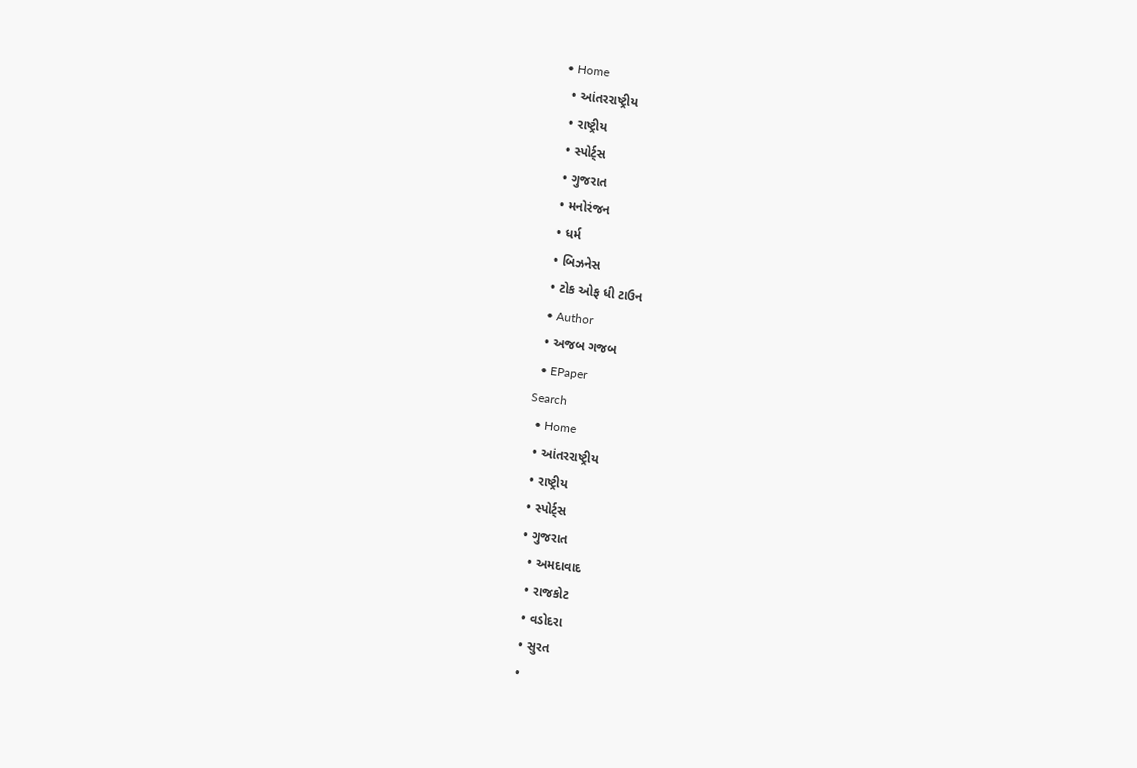• Home
  • આંતરરાષ્ટ્રીય
  • રાષ્ટ્રીય
  • સ્પોર્ટ્સ
  • ગુજરાત
  • મનોરંજન
  • ધર્મ
  • બિઝનેસ
  • ટોક ઓફ ધી ટાઉન
  • Author
  • અજબ ગજબ
  • EPaper
Search
  • Home
  • આંતરરાષ્ટ્રીય
  • રાષ્ટ્રીય
  • સ્પોર્ટ્સ
  • ગુજરાત
    • અમદાવાદ
    • રાજકોટ
    • વડોદરા
    • સુરત
    •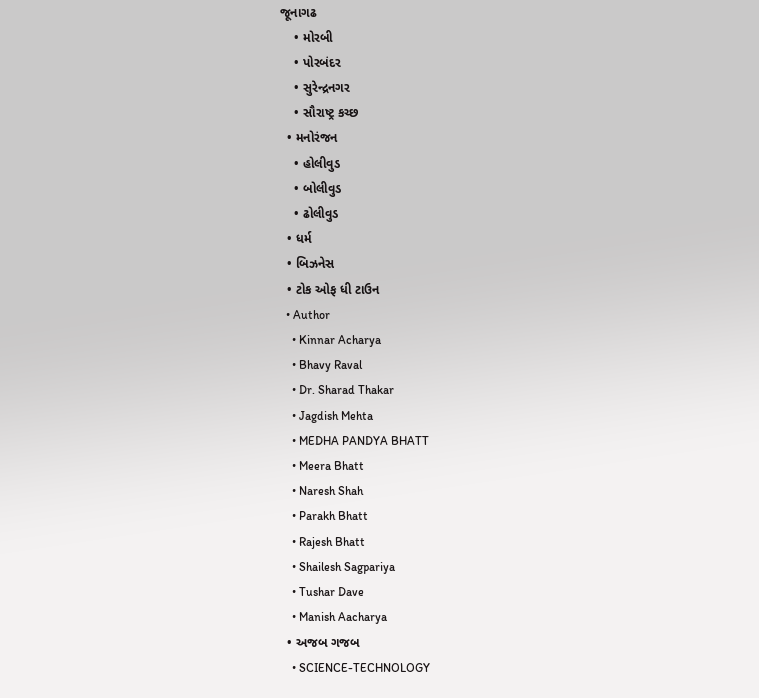જૂનાગઢ
    • મોરબી
    • પોરબંદર
    • સુરેન્દ્રનગર
    • સૌરાષ્ટ્ર કચ્છ
  • મનોરંજન
    • હોલીવુડ
    • બોલીવુડ
    • ઢોલીવુડ
  • ધર્મ
  • બિઝનેસ
  • ટોક ઓફ ધી ટાઉન
  • Author
    • Kinnar Acharya
    • Bhavy Raval
    • Dr. Sharad Thakar
    • Jagdish Mehta
    • MEDHA PANDYA BHATT
    • Meera Bhatt
    • Naresh Shah
    • Parakh Bhatt
    • Rajesh Bhatt
    • Shailesh Sagpariya
    • Tushar Dave
    • Manish Aacharya
  • અજબ ગજબ
    • SCIENCE-TECHNOLOGY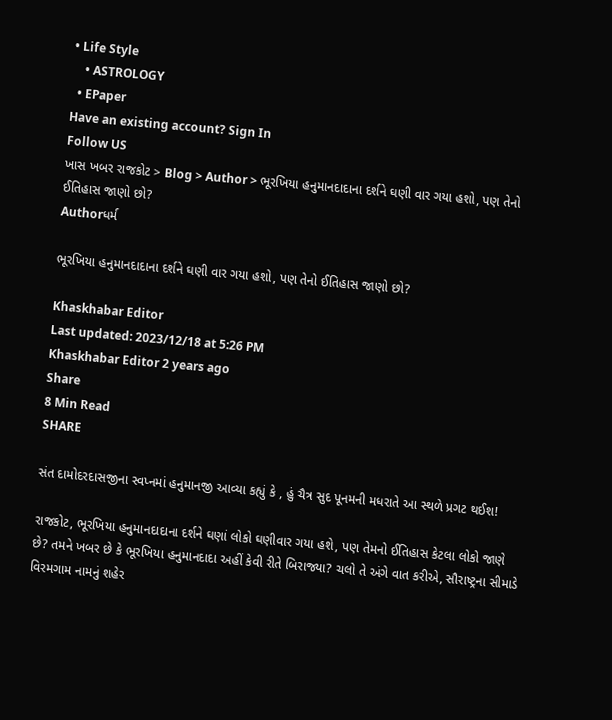• Life Style
    • ASTROLOGY
  • EPaper
Have an existing account? Sign In
Follow US
ખાસ ખબર રાજકોટ > Blog > Author > ભૂરખિયા હનુમાનદાદાના દર્શને ઘણી વાર ગયા હશો, પણ તેનો ઈતિહાસ જાણો છો?
Authorધર્મ

ભૂરખિયા હનુમાનદાદાના દર્શને ઘણી વાર ગયા હશો, પણ તેનો ઈતિહાસ જાણો છો?

Khaskhabar Editor
Last updated: 2023/12/18 at 5:26 PM
Khaskhabar Editor 2 years ago
Share
8 Min Read
SHARE

સંત દામોદરદાસજીના સ્વપ્નમાં હનુમાનજી આવ્યા કહ્યું કે , હું ચૈત્ર સુદ પૂનમની મધરાતે આ સ્થળે પ્રગટ થઈશ!

રાજકોટ, ભૂરખિયા હનુમાનદાદાના દર્શને ઘણાં લોકો ઘણીવાર ગયા હશે, પણ તેમનો ઈતિહાસ કેટલા લોકો જાણે છે? તમને ખબર છે કે ભૂરખિયા હનુમાનદાદા અહીં કેવી રીતે બિરાજ્યા? ચલો તે અંગે વાત કરીએ, સૌરાષ્ટ્રના સીમાડે વિરમગામ નામનું શહેર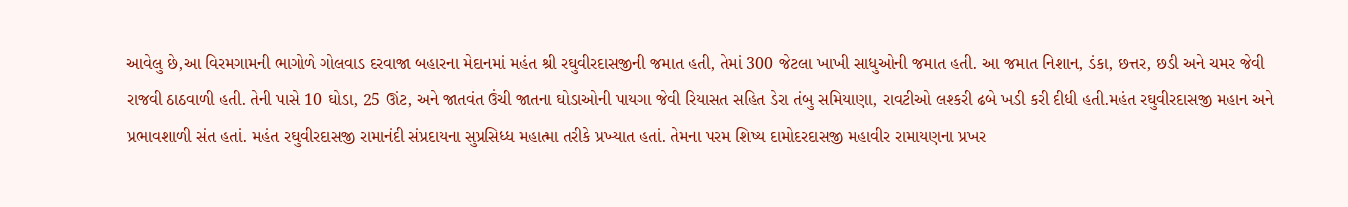આવેલુ છે,આ વિરમગામની ભાગોળે ગોલવાડ દરવાજા બહારના મેદાનમાં મહંત શ્રી રઘુવીરદાસજીની જમાત હતી, તેમાં 300 જેટલા ખાખી સાધુઓની જમાત હતી. આ જમાત નિશાન, ડંકા, છત્તર, છડી અને ચમર જેવી રાજવી ઠાઠવાળી હતી. તેની પાસે 10 ઘોડા, 25 ઊંટ, અને જાતવંત ઉંચી જાતના ઘોડાઓની પાયગા જેવી રિયાસત સહિત ડેરા તંબુ સમિયાણા, રાવટીઓ લશ્કરી ઢબે ખડી કરી દીધી હતી.મહંત રઘુવીરદાસજી મહાન અને પ્રભાવશાળી સંત હતાં. મહંત રઘુવીરદાસજી રામાનંદી સંપ્રદાયના સુપ્રસિધ્ધ મહાત્મા તરીકે પ્રખ્યાત હતાં. તેમના પરમ શિષ્ય દામોદરદાસજી મહાવીર રામાયણના પ્રખર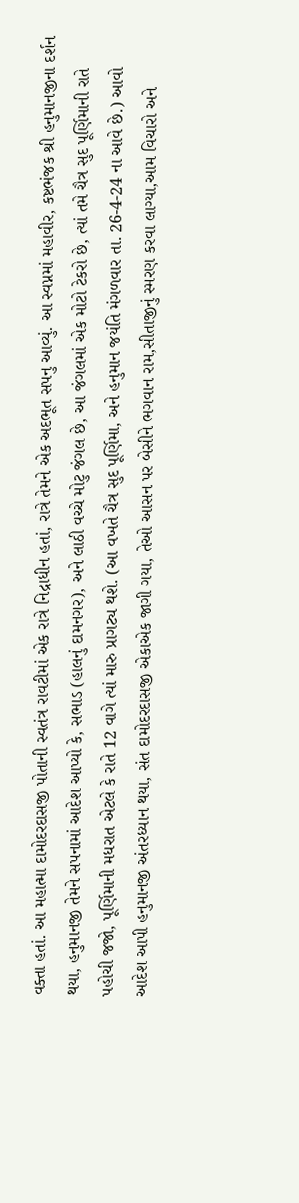વક્તા હતાં. આ મહાત્મા દામોદરદાસજી પોતાની સ્વતંત્ર રાવટીમાં એક રાત્રે નિદ્રાધીન હતાં, રાત્રે તેમને એક અદભૂત સપનુ આવ્યું. આ સ્વપ્નમાં મહાવીર, કષ્ટભંજક શ્રી હનુમાનજીના દર્શન થયા, હનુમાનજી તેમને સપનામાં આદેશ આપ્યો કે, સભાડ (હાલનું દામનગર), અને લાઠી વચ્ચે મોટુ જંગલ છે, આ જંગલમાં એક મોટો ટેકરો છે, ત્યાં તમે ચૈત્ર સુદ પૂર્ણિમાની રાતે પહોચી જજો, પૂર્ણિમાની મધરાત એટલે કે રાતે 12 વાગે ત્યાં મારુ પ્રાગટ્ય થશે. (આ વખતે ચૈત્ર સુદ પૂર્ણિમા, અને હનુમાન જયંતિ મંગળવાર તા. 26-4-24 ના આવે છે.) આવો આદેશ આપી હનુમાનજી અંતરધ્યાન થયા, સંત દામોદરદાસજી એકાએક જાગી ગયા, તેઓ આસન પર બેસીને ભગવાન રામ,સીતાજીનું સ્મરણ કરવા લાગ્યા,આમ વિચારો અને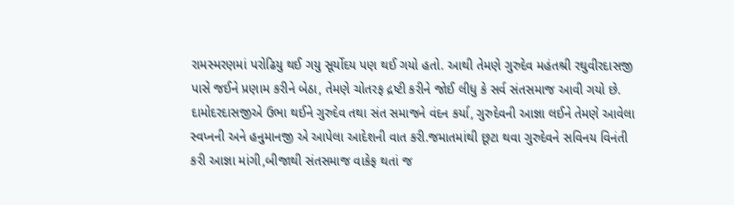રામસ્મરણમાં પરોઢિયુ થઈ ગયુ સૂર્યોદય પણ થઈ ગયો હતો. આથી તેમણે ગુરુદેવ મહંતશ્રી રઘુવીરદાસજી પાસે જઈને પ્રણામ કરીને બેઠા, તેમણે ચોતરફ દ્રષ્ટી કરીને જોઈ લીધુ કે સર્વ સંતસમાજ આવી ગયો છે. દામોદરદાસજીએ ઉભા થઈને ગુરુદેવ તથા સંત સમાજને વંદન કર્યા, ગુરુદેવની આજ્ઞા લઈને તેમણે આવેલા સ્વપ્નની અને હનુમાનજી એ આપેલા આદેશની વાત કરી.જમાતમાંથી છૂટા થવા ગુરુદેવને સવિનય વિનંતી કરી આજ્ઞા માંગી,બીજાથી સંતસમાજ વાકેફ થતાં જ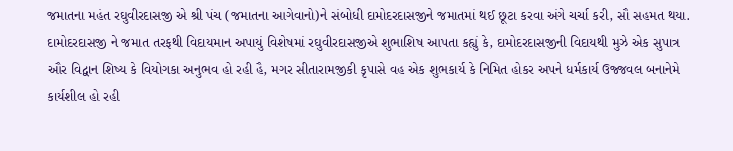જમાતના મહંત રઘુવીરદાસજી એ શ્રી પંચ (જમાતના આગેવાનો)ને સંબોધી દામોદરદાસજીને જમાતમાં થઈ છૂટા કરવા અંગે ચર્ચા કરી, સૌ સહમત થયા. દામોદરદાસજી ને જમાત તરફથી વિદાયમાન અપાયું વિશેષમાં રઘુવીરદાસજીએ શુભાશિષ આપતા કહ્યું કે, દામોદરદાસજીની વિદાયથી મુઝે એક સુપાત્ર ઔર વિદ્વાન શિષ્ય કે વિયોગકા અનુભવ હો રહી હૈ, મગર સીતારામજીકી કૃપાસે વહ એક શુભકાર્ય કે નિમિત હોકર અપને ધર્મકાર્ય ઉજ્જવલ બનાનેમે કાર્યશીલ હો રહી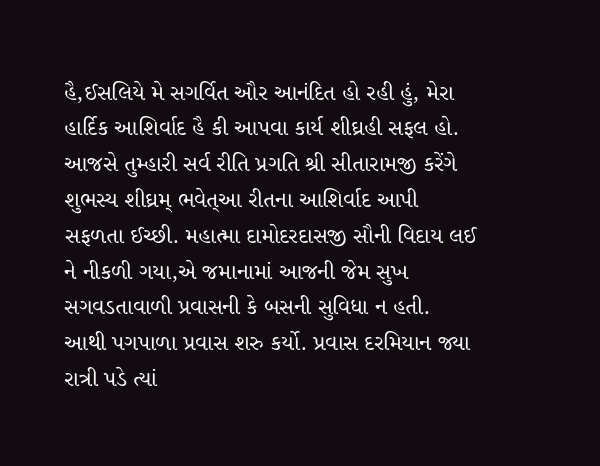હૈ,ઈસલિયે મે સગર્વિત ઔર આનંદિત હો રહી હું, મેરા હાર્દિક આશિર્વાદ હૈ કી આપવા કાર્ય શીઘ્રહી સફલ હો. આજસે તુમ્હારી સર્વ રીતિ પ્રગતિ શ્રી સીતારામજી કરેંગે શુભસ્ય શીઘ્રમ્ ભવેત્આ રીતના આશિર્વાદ આપી સફળતા ઈચ્છી. મહાત્મા દામોદરદાસજી સૌની વિદાય લઈ ને નીકળી ગયા,એ જમાનામાં આજની જેમ સુખ સગવડતાવાળી પ્રવાસની કે બસની સુવિધા ન હતી. આથી પગપાળા પ્રવાસ શરુ કર્યો. પ્રવાસ દરમિયાન જ્યા રાત્રી પડે ત્યાં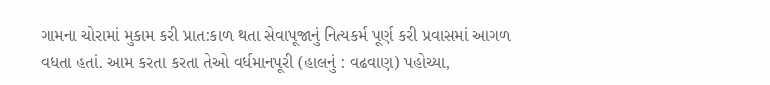ગામના ચોરામાં મુકામ કરી પ્રાત:કાળ થતા સેવાપૂજાનું નિત્યકર્મ પૂર્ણ કરી પ્રવાસમાં આગળ વધતા હતાં. આમ કરતા કરતા તેઓ વર્ધમાનપૂરી (હાલનું : વઢવાણ) પહોચ્યા,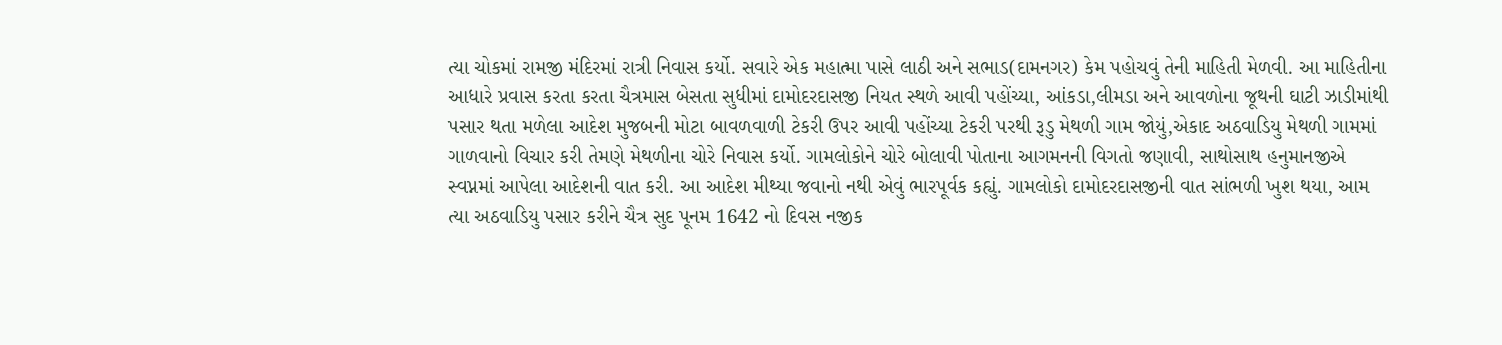ત્યા ચોકમાં રામજી મંદિરમાં રાત્રી નિવાસ કર્યો. સવારે એક મહાત્મા પાસે લાઠી અને સભાડ(દામનગર) કેમ પહોચવું તેની માહિતી મેળવી. આ માહિતીના આધારે પ્રવાસ કરતા કરતા ચૈત્રમાસ બેસતા સુધીમાં દામોદરદાસજી નિયત સ્થળે આવી પહોંચ્યા, આંકડા,લીમડા અને આવળોના જૂથની ઘાટી ઝાડીમાંથી પસાર થતા મળેલા આદેશ મુજબની મોટા બાવળવાળી ટેકરી ઉપર આવી પહોંચ્યા ટેકરી પરથી રૂડુ મેથળી ગામ જોયું,એકાદ અઠવાડિયુ મેથળી ગામમાં ગાળવાનો વિચાર કરી તેમણે મેથળીના ચોરે નિવાસ કર્યો. ગામલોકોને ચોરે બોલાવી પોતાના આગમનની વિગતો જણાવી, સાથોસાથ હનુમાનજીએ સ્વપ્નમાં આપેલા આદેશની વાત કરી. આ આદેશ મીથ્યા જવાનો નથી એવું ભારપૂર્વક કહ્યું. ગામલોકો દામોદરદાસજીની વાત સાંભળી ખુશ થયા, આમ ત્યા અઠવાડિયુ પસાર કરીને ચૈત્ર સુદ પૂનમ 1642 નો દિવસ નજીક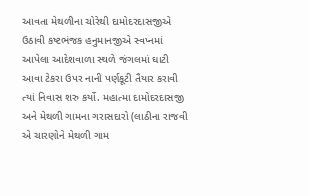આવતા મેથળીના ચોરેથી દામોદરદાસજીએ ઉઠાવી કષ્ટભંજક હનુમાનજીએ સ્વપ્નમાં આપેલા આદેશવાળા સ્થળે જંગલમાં ઘાટી આવા ટેકરા ઉપર નાની પર્ણકૂટી તૈયાર કરાવી ત્યાં નિવાસ શરુ કર્યો. મહાત્મા દામોદરદાસજી અને મેથળી ગામના ગરાસદારો (લાઠીના રાજવી એ ચારણોને મેથળી ગામ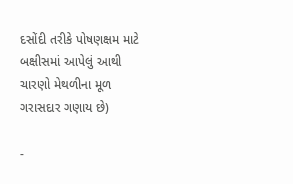દસોંદી તરીકે પોષણક્ષમ માટે બક્ષીસમાં આપેલું આથી ચારણો મેથળીના મૂળ ગરાસદાર ગણાય છે)

-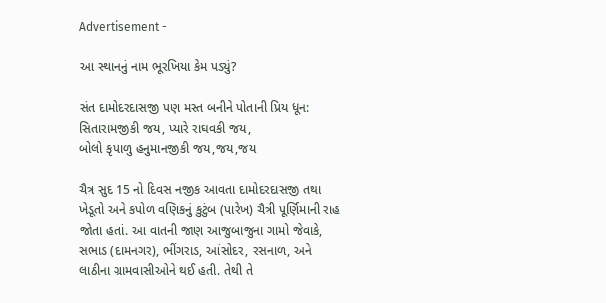Advertisement -

આ સ્થાનનું નામ ભૂરખિયા કેમ પડ્યું?

સંત દામોદરદાસજી પણ મસ્ત બનીને પોતાની પ્રિય ધૂન:
સિતારામજીકી જય, પ્યારે રાઘવકી જય,
બોલો કૃપાળુ હનુમાનજીકી જય,જય,જય

ચૈત્ર સુદ 15 નો દિવસ નજીક આવતા દામોદરદાસજી તથા ખેડૂતો અને કપોળ વણિકનું કુટુંબ (પારેખ) ચૈત્રી પૂર્ણિમાની રાહ જોતા હતાં. આ વાતની જાણ આજુબાજુના ગામો જેવાકે, સભાડ (દામનગર), ભીંગરાડ, આંસોદર, રસનાળ, અને લાઠીના ગ્રામવાસીઓને થઈ હતી. તેથી તે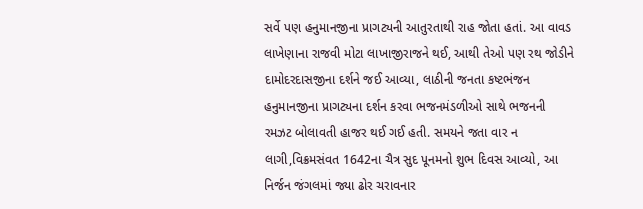સર્વે પણ હનુમાનજીના પ્રાગટ્યની આતુરતાથી રાહ જોતા હતાં. આ વાવડ લાખેણાના રાજવી મોટા લાખાજીરાજને થઈ, આથી તેઓ પણ રથ જોડીને દામોદરદાસજીના દર્શને જઈ આવ્યા, લાઠીની જનતા કષ્ટભંજન હનુમાનજીના પ્રાગટ્યના દર્શન કરવા ભજનમંડળીઓ સાથે ભજનની રમઝટ બોલાવતી હાજર થઈ ગઈ હતી. સમયને જતા વાર ન લાગી,વિક્રમસંવત 1642ના ચૈત્ર સુદ પૂનમનો શુભ દિવસ આવ્યો, આ નિર્જન જંગલમાં જ્યા ઢોર ચરાવનાર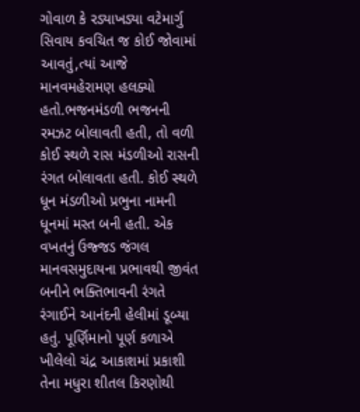ગોવાળ કે રડ્યાખડ્યા વટેમાર્ગુ સિવાય કવચિત જ કોઈ જોવામાં આવતું,ત્યાં આજે માનવમહેરામણ હલક્યો હતો.ભજનમંડળી ભજનની રમઝટ બોલાવતી હતી, તો વળી કોઈ સ્થળે રાસ મંડળીઓ રાસની રંગત બોલાવતા હતી. કોઈ સ્થળે ધૂન મંડળીઓ પ્રભુના નામની ધૂનમાં મસ્ત બની હતી. એક વખતનું ઉજ્જડ જંગલ માનવસમુદાયના પ્રભાવથી જીવંત બનીને ભક્તિભાવની રંગતે રંગાઈને આનંદની હેલીમાં ડૂબ્યા હતું. પૂર્ણિમાનો પૂર્ણ કળાએ ખીલેલો ચંદ્ર આકાશમાં પ્રકાશી તેના મધુરા શીતલ કિરણોથી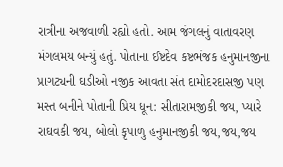રાત્રીના અજવાળી રહ્યો હતો. આમ જંગલનું વાતાવરણ મંગલમય બન્યું હતું. પોતાના ઈષ્ટદેવ કષ્ટભંજક હનુમાનજીના પ્રાગટ્યની ઘડીઓ નજીક આવતા સંત દામોદરદાસજી પણ મસ્ત બનીને પોતાની પ્રિય ધૂન: સીતારામજીકી જય, પ્યારે રાઘવકી જય, બોલો કૃપાળુ હનુમાનજીકી જય,જય,જય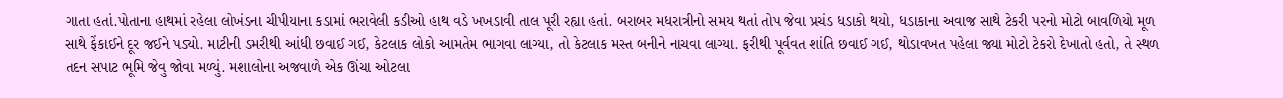ગાતા હતાં.પોતાના હાથમાં રહેલા લોખંડના ચીપીયાના કડામાં ભરાવેલી કડીઓ હાથ વડે ખખડાવી તાલ પૂરી રહ્યા હતાં. બરાબર મધરાત્રીનો સમય થતાં તોપ જેવા પ્રચંડ ધડાકો થયો, ધડાકાના અવાજ સાથે ટેકરી પરનો મોટો બાવળિયો મૂળ સાથે ફેંકાઈને દૂર જઈને પડ્યો. માટીની ડમરીથી આંધી છવાઈ ગઈ, કેટલાક લોકો આમતેમ ભાગવા લાગ્યા, તો કેટલાક મસ્ત બનીને નાચવા લાગ્યા. ફરીથી પૂર્વવત શાંતિ છવાઈ ગઈ, થોડાવખત પહેલા જ્યા મોટો ટેકરો દેખાતો હતો, તે સ્થળ તદન સપાટ ભૂમિ જેવુ જોવા મળ્યું. મશાલોના અજવાળે એક ઊંચા ઓટલા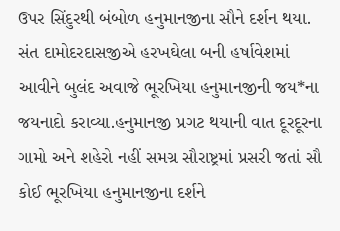ઉપર સિંદુરથી બંબોળ હનુમાનજીના સૌને દર્શન થયા. સંત દામોદરદાસજીએ હરખઘેલા બની હર્ષાવેશમાં આવીને બુલંદ અવાજે ભૂરખિયા હનુમાનજીની જય*ના જયનાદો કરાવ્યા.હનુમાનજી પ્રગટ થયાની વાત દૂરદૂરના ગામો અને શહેરો નહીં સમગ્ર સૌરાષ્ટ્રમાં પ્રસરી જતાં સૌ કોઈ ભૂરખિયા હનુમાનજીના દર્શને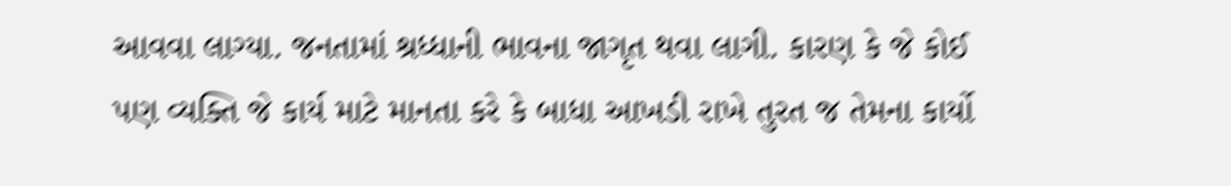આવવા લાગ્યા. જનતામાં શ્રધ્ધાની ભાવના જાગૃત થવા લાગી. કારણ કે જે કોઈ પણ વ્યક્તિ જે કાર્ય માટે માનતા કરે કે બાધા આખડી રાખે તુરત જ તેમના કાર્યો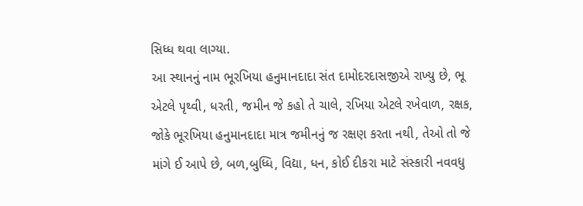સિધ્ધ થવા લાગ્યા.
આ સ્થાનનું નામ ભૂરખિયા હનુમાનદાદા સંત દામોદરદાસજીએ રાખ્યુ છે, ભૂ એટલે પૃથ્વી, ધરતી, જમીન જે કહો તે ચાલે, રખિયા એટલે રખેવાળ, રક્ષક, જોકે ભૂરખિયા હનુમાનદાદા માત્ર જમીનનું જ રક્ષણ કરતા નથી, તેઓ તો જે માંગે ઈ આપે છે, બળ,બુધ્ધિ, વિદ્યા, ધન, કોઈ દીકરા માટે સંસ્કારી નવવધુ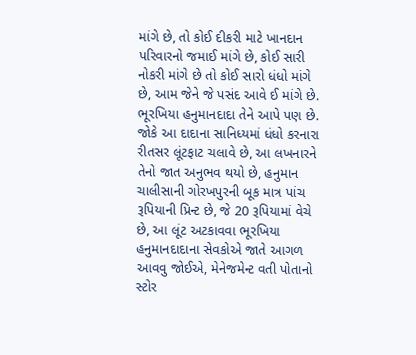માંગે છે, તો કોઈ દીકરી માટે ખાનદાન પરિવારનો જમાઈ માંગે છે, કોઈ સારી નોકરી માંગે છે તો કોઈ સારો ધંધો માંગે છે, આમ જેને જે પસંદ આવે ઈ માંગે છે. ભૂરખિયા હનુમાનદાદા તેને આપે પણ છે. જોકે આ દાદાના સાનિધ્યમાં ધંધો કરનારા રીતસર લૂંટફાટ ચલાવે છે, આ લખનારને તેનો જાત અનુભવ થયો છે, હનુમાન ચાલીસાની ગોરખપુરની બૂક માત્ર પાંચ રૂપિયાની પ્રિન્ટ છે, જે 20 રૂપિયામાં વેચે છે, આ લૂંટ અટકાવવા ભૂરખિયા હનુમાનદાદાના સેવકોએ જાતે આગળ આવવુ જોઈએ, મેનેજમેન્ટ વતી પોતાનો સ્ટોર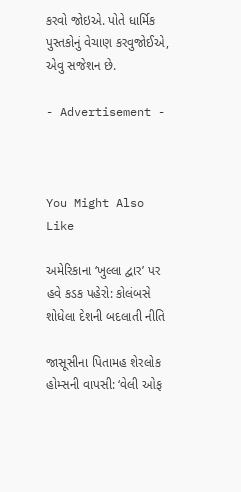કરવો જોઇએ. પોતે ધાર્મિક પુસ્તકોનું વેચાણ કરવુજોઈએ, એવુ સજેશન છે.

- Advertisement -



You Might Also Like

અમેરિકાના ‘ખુલ્લા દ્વાર’ પર હવે કડક પહેરો: કોલંબસે શોધેલા દેશની બદલાતી નીતિ

જાસૂસીના પિતામહ શેરલોક હોમ્સની વાપસી: ‘વેલી ઓફ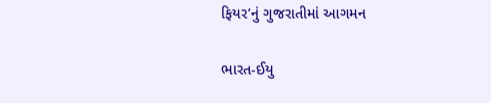ફિયર’નું ગુજરાતીમાં આગમન

ભારત-ઈયુ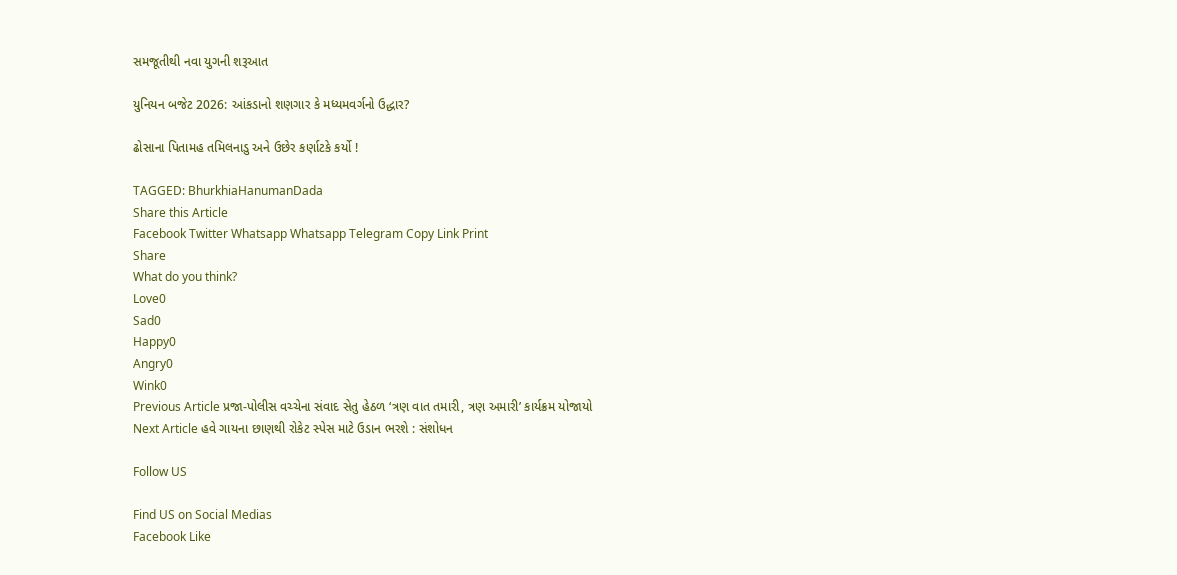સમજૂતીથી નવા યુગની શરૂઆત

યુનિયન બજેટ 2026: આંકડાનો શણગાર કે મધ્યમવર્ગનો ઉદ્ધાર?

ઢોસાના પિતામહ તમિલનાડુ અને ઉછેર કર્ણાટકે કર્યો !

TAGGED: BhurkhiaHanumanDada
Share this Article
Facebook Twitter Whatsapp Whatsapp Telegram Copy Link Print
Share
What do you think?
Love0
Sad0
Happy0
Angry0
Wink0
Previous Article પ્રજા-પોલીસ વચ્ચેના સંવાદ સેતુ હેઠળ ‘ત્રણ વાત તમારી, ત્રણ અમારી’ કાર્યક્રમ યોજાયો
Next Article હવે ગાયના છાણથી રોકેટ સ્પેસ માટે ઉડાન ભરશે : સંશોધન

Follow US

Find US on Social Medias
Facebook Like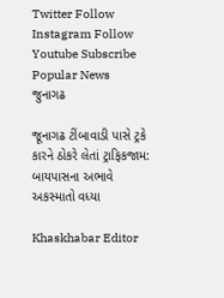Twitter Follow
Instagram Follow
Youtube Subscribe
Popular News
જુનાગઢ

જૂનાગઢ ટીંબાવાડી પાસે ટ્રકે કારને ઠોકરે લેતાં ટ્રાફિકજામ: બાયપાસના અભાવે અકસ્માતો વધ્યા

Khaskhabar Editor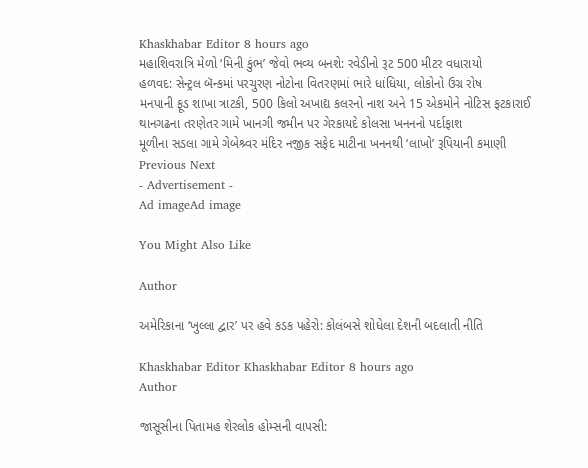Khaskhabar Editor 8 hours ago
મહાશિવરાત્રિ મેળો ‘મિની કુંભ’ જેવો ભવ્ય બનશે: રવેડીનો રૂટ 500 મીટર વધારાયો
હળવદ: સેન્ટ્રલ બૅન્કમાં પરચુરણ નોટોના વિતરણમાં ભારે ધાંધિયા, લોકોનો ઉગ્ર રોષ
મનપાની ફૂડ શાખા ત્રાટકી, 500 કિલો અખાદ્ય કલરનો નાશ અને 15 એકમોને નોટિસ ફટકારાઈ
થાનગઢના તરણેતર ગામે ખાનગી જમીન પર ગેરકાયદે કોલસા ખનનનો પર્દાફાશ
મૂળીના સડલા ગામે ગેબેશ્ર્વર મંદિર નજીક સફેદ માટીના ખનનથી ‘લાખો’ રૂપિયાની કમાણી
Previous Next
- Advertisement -
Ad imageAd image

You Might Also Like

Author

અમેરિકાના ‘ખુલ્લા દ્વાર’ પર હવે કડક પહેરો: કોલંબસે શોધેલા દેશની બદલાતી નીતિ

Khaskhabar Editor Khaskhabar Editor 8 hours ago
Author

જાસૂસીના પિતામહ શેરલોક હોમ્સની વાપસી: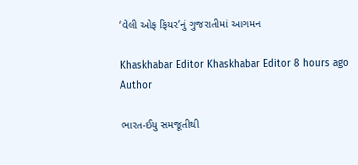‘વેલી ઓફ ફિયર’નું ગુજરાતીમાં આગમન

Khaskhabar Editor Khaskhabar Editor 8 hours ago
Author

ભારત-ઈયુ સમજૂતીથી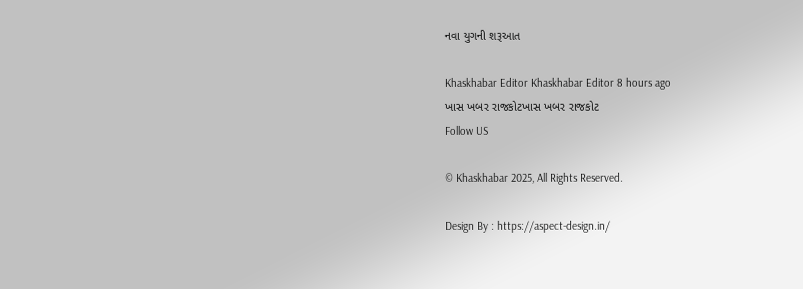નવા યુગની શરૂઆત

Khaskhabar Editor Khaskhabar Editor 8 hours ago
ખાસ ખબર રાજકોટખાસ ખબર રાજકોટ
Follow US

© Khaskhabar 2025, All Rights Reserved.

Design By : https://aspect-design.in/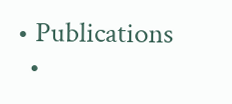• Publications
  •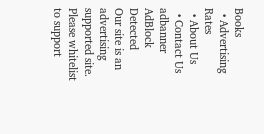Books
  • Advertising Rates
  • About Us
  • Contact Us
adbanner
AdBlock Detected
Our site is an advertising supported site. Please whitelist to support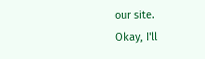our site.
Okay, I'll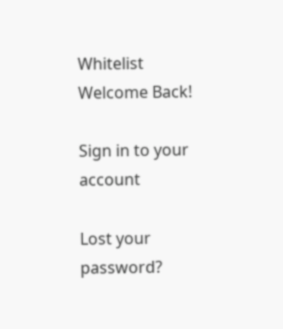Whitelist
Welcome Back!

Sign in to your account

Lost your password?